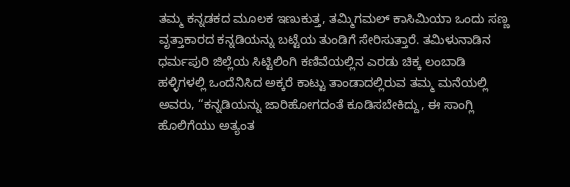ತಮ್ಮ ಕನ್ನಡಕದ ಮೂಲಕ ಇಣುಕುತ್ತ, ತಮ್ಮಿಗಮಲ್ ಕಾಸಿಮಿಯಾ ಒಂದು ಸಣ್ಣ ವೃತ್ತಾಕಾರದ ಕನ್ನಡಿಯನ್ನು ಬಟ್ಟೆಯ ತುಂಡಿಗೆ ಸೇರಿಸುತ್ತಾರೆ. ತಮಿಳುನಾಡಿನ ಧರ್ಮಪುರಿ ಜಿಲ್ಲೆಯ ಸಿಟ್ಟಿಲಿಂಗಿ ಕಣಿವೆಯಲ್ಲಿನ ಎರಡು ಚಿಕ್ಕ ಲಂಬಾಡಿ ಹಳ್ಳಿಗಳಲ್ಲಿ ಒಂದೆನಿಸಿದ ಅಕ್ಕರೆ ಕಾಟ್ಟು ತಾಂಡಾದಲ್ಲಿರುವ ತಮ್ಮ ಮನೆಯಲ್ಲಿ ಅವರು, “ಕನ್ನಡಿಯನ್ನು ಜಾರಿಹೋಗದಂತೆ ಕೂಡಿಸಬೇಕಿದ್ದು, ಈ ಸಾಂಗ್ಲಿ ಹೊಲಿಗೆಯು ಅತ್ಯಂತ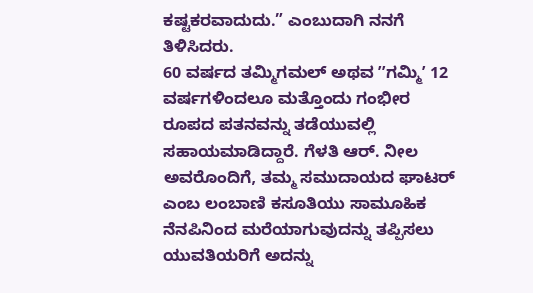ಕಷ್ಟಕರವಾದುದು.” ಎಂಬುದಾಗಿ ನನಗೆ ತಿಳಿಸಿದರು.
60 ವರ್ಷದ ತಮ್ಮಿಗಮಲ್ ಅಥವ ʼʼಗಮ್ಮಿʼ 12 ವರ್ಷಗಳಿಂದಲೂ ಮತ್ತೊಂದು ಗಂಭೀರ ರೂಪದ ಪತನವನ್ನು ತಡೆಯುವಲ್ಲಿ ಸಹಾಯಮಾಡಿದ್ದಾರೆ. ಗೆಳತಿ ಆರ್. ನೀಲ ಅವರೊಂದಿಗೆ, ತಮ್ಮ ಸಮುದಾಯದ ಘಾಟರ್ ಎಂಬ ಲಂಬಾಣಿ ಕಸೂತಿಯು ಸಾಮೂಹಿಕ ನೆನಪಿನಿಂದ ಮರೆಯಾಗುವುದನ್ನು ತಪ್ಪಿಸಲು ಯುವತಿಯರಿಗೆ ಅದನ್ನು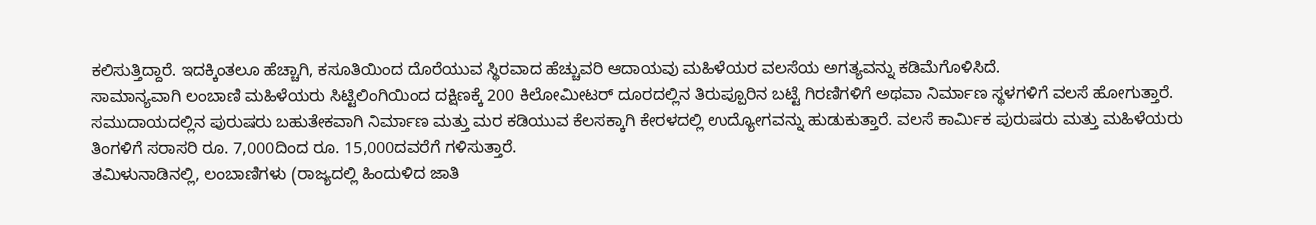ಕಲಿಸುತ್ತಿದ್ದಾರೆ. ಇದಕ್ಕಿಂತಲೂ ಹೆಚ್ಚಾಗಿ, ಕಸೂತಿಯಿಂದ ದೊರೆಯುವ ಸ್ಥಿರವಾದ ಹೆಚ್ಚುವರಿ ಆದಾಯವು ಮಹಿಳೆಯರ ವಲಸೆಯ ಅಗತ್ಯವನ್ನು ಕಡಿಮೆಗೊಳಿಸಿದೆ.
ಸಾಮಾನ್ಯವಾಗಿ ಲಂಬಾಣಿ ಮಹಿಳೆಯರು ಸಿಟ್ಟಿಲಿಂಗಿಯಿಂದ ದಕ್ಷಿಣಕ್ಕೆ 200 ಕಿಲೋಮೀಟರ್ ದೂರದಲ್ಲಿನ ತಿರುಪ್ಪೂರಿನ ಬಟ್ಟೆ ಗಿರಣಿಗಳಿಗೆ ಅಥವಾ ನಿರ್ಮಾಣ ಸ್ಥಳಗಳಿಗೆ ವಲಸೆ ಹೋಗುತ್ತಾರೆ. ಸಮುದಾಯದಲ್ಲಿನ ಪುರುಷರು ಬಹುತೇಕವಾಗಿ ನಿರ್ಮಾಣ ಮತ್ತು ಮರ ಕಡಿಯುವ ಕೆಲಸಕ್ಕಾಗಿ ಕೇರಳದಲ್ಲಿ ಉದ್ಯೋಗವನ್ನು ಹುಡುಕುತ್ತಾರೆ. ವಲಸೆ ಕಾರ್ಮಿಕ ಪುರುಷರು ಮತ್ತು ಮಹಿಳೆಯರು ತಿಂಗಳಿಗೆ ಸರಾಸರಿ ರೂ. 7,000ದಿಂದ ರೂ. 15,000ದವರೆಗೆ ಗಳಿಸುತ್ತಾರೆ.
ತಮಿಳುನಾಡಿನಲ್ಲಿ, ಲಂಬಾಣಿಗಳು (ರಾಜ್ಯದಲ್ಲಿ ಹಿಂದುಳಿದ ಜಾತಿ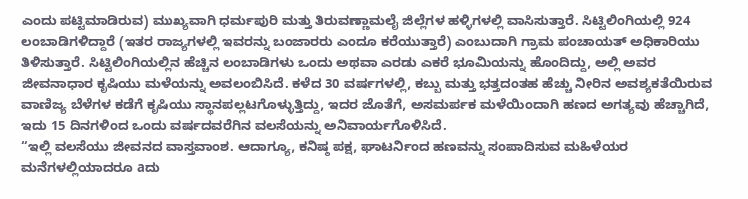ಎಂದು ಪಟ್ಟಿಮಾಡಿರುವ) ಮುಖ್ಯವಾಗಿ ಧರ್ಮಪುರಿ ಮತ್ತು ತಿರುವಣ್ಣಾಮಲೈ ಜಿಲ್ಲೆಗಳ ಹಳ್ಳಿಗಳಲ್ಲಿ ವಾಸಿಸುತ್ತಾರೆ. ಸಿಟ್ಟಿಲಿಂಗಿಯಲ್ಲಿ 924 ಲಂಬಾಡಿಗಳಿದ್ದಾರೆ (ಇತರ ರಾಜ್ಯಗಳಲ್ಲಿ ಇವರನ್ನು ಬಂಜಾರರು ಎಂದೂ ಕರೆಯುತ್ತಾರೆ) ಎಂಬುದಾಗಿ ಗ್ರಾಮ ಪಂಚಾಯತ್ ಅಧಿಕಾರಿಯು ತಿಳಿಸುತ್ತಾರೆ. ಸಿಟ್ಟಿಲಿಂಗಿಯಲ್ಲಿನ ಹೆಚ್ಚಿನ ಲಂಬಾಡಿಗಳು ಒಂದು ಅಥವಾ ಎರಡು ಎಕರೆ ಭೂಮಿಯನ್ನು ಹೊಂದಿದ್ದು, ಅಲ್ಲಿ ಅವರ ಜೀವನಾಧಾರ ಕೃಷಿಯು ಮಳೆಯನ್ನು ಅವಲಂಬಿಸಿದೆ. ಕಳೆದ 30 ವರ್ಷಗಳಲ್ಲಿ, ಕಬ್ಬು ಮತ್ತು ಭತ್ತದಂತಹ ಹೆಚ್ಚು ನೀರಿನ ಅವಶ್ಯಕತೆಯಿರುವ ವಾಣಿಜ್ಯ ಬೆಳೆಗಳ ಕಡೆಗೆ ಕೃಷಿಯು ಸ್ಥಾನಪಲ್ಲಟಗೊಳ್ಳುತ್ತಿದ್ದು, ಇದರ ಜೊತೆಗೆ, ಅಸಮರ್ಪಕ ಮಳೆಯಿಂದಾಗಿ ಹಣದ ಅಗತ್ಯವು ಹೆಚ್ಚಾಗಿದೆ, ಇದು 15 ದಿನಗಳಿಂದ ಒಂದು ವರ್ಷದವರೆಗಿನ ವಲಸೆಯನ್ನು ಅನಿವಾರ್ಯಗೊಳಿಸಿದೆ.
“ಇಲ್ಲಿ ವಲಸೆಯು ಜೀವನದ ವಾಸ್ತವಾಂಶ. ಆದಾಗ್ಯೂ, ಕನಿಷ್ಠ ಪಕ್ಷ, ಘಾಟರ್ನಿಂದ ಹಣವನ್ನು ಸಂಪಾದಿಸುವ ಮಹಿಳೆಯರ ಮನೆಗಳಲ್ಲಿಯಾದರೂ aದು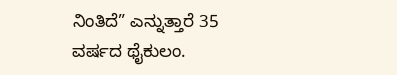ನಿಂತಿದೆ” ಎನ್ನುತ್ತಾರೆ 35 ವರ್ಷದ ಥೈಕುಲಂ.